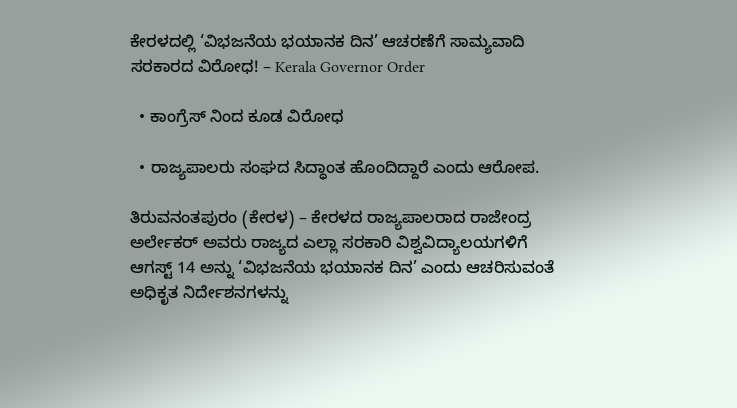ಕೇರಳದಲ್ಲಿ ‘ವಿಭಜನೆಯ ಭಯಾನಕ ದಿನ’ ಆಚರಣೆಗೆ ಸಾಮ್ಯವಾದಿ ಸರಕಾರದ ವಿರೋಧ! – Kerala Governor Order

  • ಕಾಂಗ್ರೆಸ್ ನಿಂದ ಕೂಡ ವಿರೋಧ

  • ರಾಜ್ಯಪಾಲರು ಸಂಘದ ಸಿದ್ಧಾಂತ ಹೊಂದಿದ್ದಾರೆ ಎಂದು ಆರೋಪ.

ತಿರುವನಂತಪುರಂ (ಕೇರಳ) – ಕೇರಳದ ರಾಜ್ಯಪಾಲರಾದ ರಾಜೇಂದ್ರ ಅರ್ಲೇಕರ್ ಅವರು ರಾಜ್ಯದ ಎಲ್ಲಾ ಸರಕಾರಿ ವಿಶ್ವವಿದ್ಯಾಲಯಗಳಿಗೆ ಆಗಸ್ಟ್ 14 ಅನ್ನು ‘ವಿಭಜನೆಯ ಭಯಾನಕ ದಿನ’ ಎಂದು ಆಚರಿಸುವಂತೆ ಅಧಿಕೃತ ನಿರ್ದೇಶನಗಳನ್ನು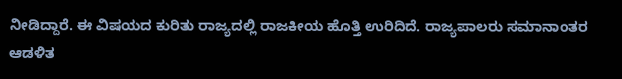ನೀಡಿದ್ದಾರೆ. ಈ ವಿಷಯದ ಕುರಿತು ರಾಜ್ಯದಲ್ಲಿ ರಾಜಕೀಯ ಹೊತ್ತಿ ಉರಿದಿದೆ. ರಾಜ್ಯಪಾಲರು ಸಮಾನಾಂತರ ಆಡಳಿತ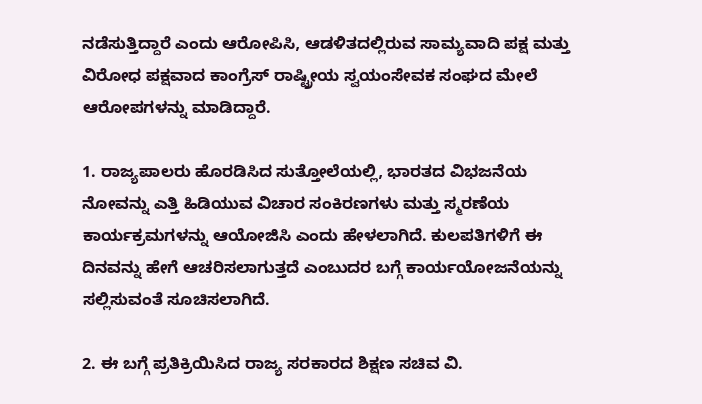ನಡೆಸುತ್ತಿದ್ದಾರೆ ಎಂದು ಆರೋಪಿಸಿ, ಆಡಳಿತದಲ್ಲಿರುವ ಸಾಮ್ಯವಾದಿ ಪಕ್ಷ ಮತ್ತು ವಿರೋಧ ಪಕ್ಷವಾದ ಕಾಂಗ್ರೆಸ್ ರಾಷ್ಟ್ರೀಯ ಸ್ವಯಂಸೇವಕ ಸಂಘದ ಮೇಲೆ ಆರೋಪಗಳನ್ನು ಮಾಡಿದ್ದಾರೆ.

1. ರಾಜ್ಯಪಾಲರು ಹೊರಡಿಸಿದ ಸುತ್ತೋಲೆಯಲ್ಲಿ, ಭಾರತದ ವಿಭಜನೆಯ ನೋವನ್ನು ಎತ್ತಿ ಹಿಡಿಯುವ ವಿಚಾರ ಸಂಕಿರಣಗಳು ಮತ್ತು ಸ್ಮರಣೆಯ ಕಾರ್ಯಕ್ರಮಗಳನ್ನು ಆಯೋಜಿಸಿ ಎಂದು ಹೇಳಲಾಗಿದೆ. ಕುಲಪತಿಗಳಿಗೆ ಈ ದಿನವನ್ನು ಹೇಗೆ ಆಚರಿಸಲಾಗುತ್ತದೆ ಎಂಬುದರ ಬಗ್ಗೆ ಕಾರ್ಯಯೋಜನೆಯನ್ನು ಸಲ್ಲಿಸುವಂತೆ ಸೂಚಿಸಲಾಗಿದೆ.

2. ಈ ಬಗ್ಗೆ ಪ್ರತಿಕ್ರಿಯಿಸಿದ ರಾಜ್ಯ ಸರಕಾರದ ಶಿಕ್ಷಣ ಸಚಿವ ವಿ.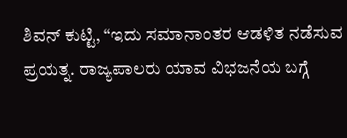ಶಿವನ್‌ ಕುಟ್ಟಿ, “ಇದು ಸಮಾನಾಂತರ ಆಡಳಿತ ನಡೆಸುವ ಪ್ರಯತ್ನ. ರಾಜ್ಯಪಾಲರು ಯಾವ ವಿಭಜನೆಯ ಬಗ್ಗೆ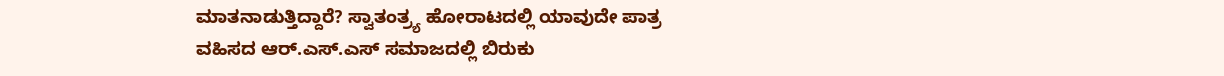ಮಾತನಾಡುತ್ತಿದ್ದಾರೆ? ಸ್ವಾತಂತ್ರ್ಯ ಹೋರಾಟದಲ್ಲಿ ಯಾವುದೇ ಪಾತ್ರ ವಹಿಸದ ಆರ್‌.ಎಸ್‌.ಎಸ್ ಸಮಾಜದಲ್ಲಿ ಬಿರುಕು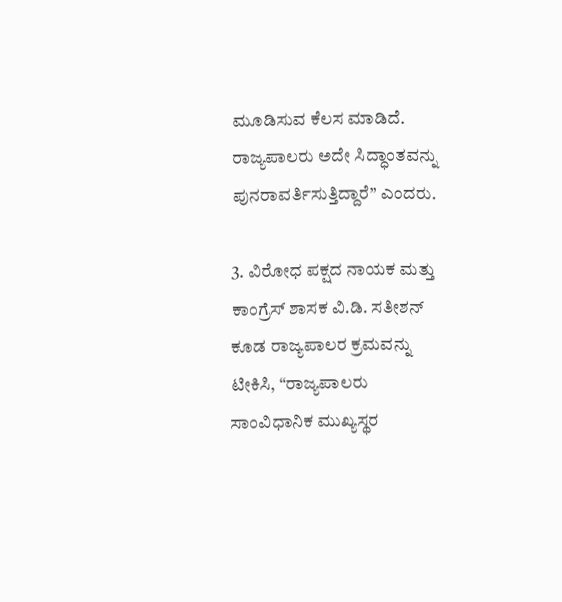ಮೂಡಿಸುವ ಕೆಲಸ ಮಾಡಿದೆ. ರಾಜ್ಯಪಾಲರು ಅದೇ ಸಿದ್ಧಾಂತವನ್ನು ಪುನರಾವರ್ತಿಸುತ್ತಿದ್ದಾರೆ” ಎಂದರು.

3. ವಿರೋಧ ಪಕ್ಷದ ನಾಯಕ ಮತ್ತು ಕಾಂಗ್ರೆಸ್ ಶಾಸಕ ವಿ.ಡಿ. ಸತೀಶನ್ ಕೂಡ ರಾಜ್ಯಪಾಲರ ಕ್ರಮವನ್ನು ಟೀಕಿಸಿ, “ರಾಜ್ಯಪಾಲರು ಸಾಂವಿಧಾನಿಕ ಮುಖ್ಯಸ್ಥರ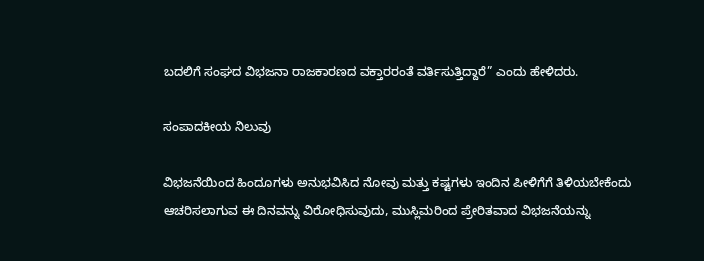ಬದಲಿಗೆ ಸಂಘದ ವಿಭಜನಾ ರಾಜಕಾರಣದ ವಕ್ತಾರರಂತೆ ವರ್ತಿಸುತ್ತಿದ್ದಾರೆ” ಎಂದು ಹೇಳಿದರು.

ಸಂಪಾದಕೀಯ ನಿಲುವು

ವಿಭಜನೆಯಿಂದ ಹಿಂದೂಗಳು ಅನುಭವಿಸಿದ ನೋವು ಮತ್ತು ಕಷ್ಟಗಳು ಇಂದಿನ ಪೀಳಿಗೆಗೆ ತಿಳಿಯಬೇಕೆಂದು ಆಚರಿಸಲಾಗುವ ಈ ದಿನವನ್ನು ವಿರೋಧಿಸುವುದು, ಮುಸ್ಲಿಮರಿಂದ ಪ್ರೇರಿತವಾದ ವಿಭಜನೆಯನ್ನು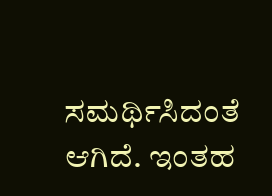ಸಮರ್ಥಿಸಿದಂತೆ ಆಗಿದೆ. ಇಂತಹ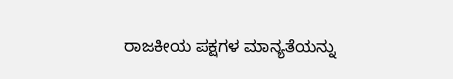ರಾಜಕೀಯ ಪಕ್ಷಗಳ ಮಾನ್ಯತೆಯನ್ನು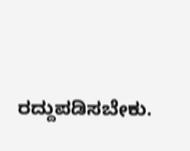ರದ್ದುಪಡಿಸಬೇಕು.